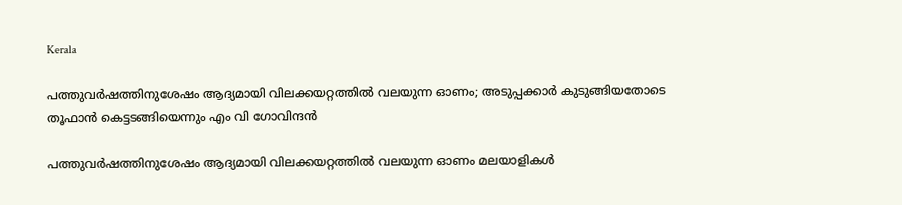Kerala

പത്തുവർഷത്തിനുശേഷം ആദ്യമായി വിലക്കയറ്റത്തിൽ വലയുന്ന ഓണം; അടുപ്പക്കാര്‍ കുടുങ്ങിയതോടെ തൂഫാന്‍ കെട്ടടങ്ങിയെന്നും എം വി ഗോവിന്ദന്‍

പത്തുവര്‍ഷത്തിനുശേഷം ആദ്യമായി വിലക്കയറ്റത്തില്‍ വലയുന്ന ഓണം മലയാളികൾ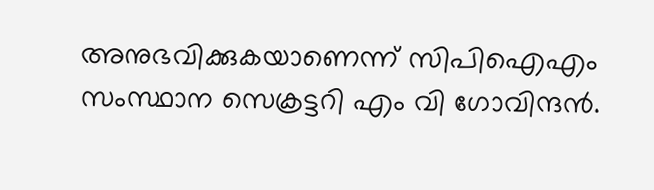അനുഭവിക്കുകയാണെന്ന് സിപിഐഎം സംസ്ഥാന സെക്രട്ടറി എം വി ഗോവിന്ദന്‍.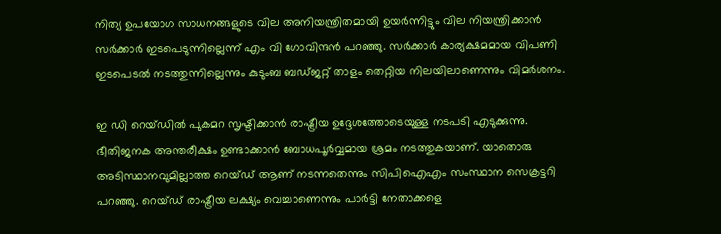നിത്യ ഉപയോഗ സാധനങ്ങളുടെ വില അനിയന്ത്രിതമായി ഉയര്‍ന്നിട്ടും വില നിയന്ത്രിക്കാന്‍ സര്‍ക്കാര്‍ ഇടപെടുന്നില്ലെന്ന് എം വി ഗോവിന്ദന്‍ പറഞ്ഞു. സര്‍ക്കാര്‍ കാര്യക്ഷമമായ വിപണി ഇടപെടല്‍ നടത്തുന്നില്ലെന്നും കുടുംബ ബഡ്ജറ്റ് താളം തെറ്റിയ നിലയിലാണെന്നും വിമര്‍ശനം.

ഇ ഡി റെയ്ഡില്‍ പുകമറ സൃഷ്ടിക്കാന്‍ രാഷ്ട്രീയ ഉദ്ദേശത്തോടെയുള്ള നടപടി എടുക്കുന്നു. ഭീതിജനക അന്തരീക്ഷം ഉണ്ടാക്കാന്‍ ബോധപൂര്‍വ്വമായ ശ്രമം നടത്തുകയാണ്. യാതൊരു അടിസ്ഥാനവുമില്ലാത്ത റെയ്ഡ് ആണ് നടന്നതെന്നും സിപിഐഎം സംസ്ഥാന സെക്രട്ടറി പറഞ്ഞു. റെയ്ഡ് രാഷ്ട്രീയ ലക്ഷ്യം വെച്ചാണെന്നും പാര്‍ട്ടി നേതാക്കളെ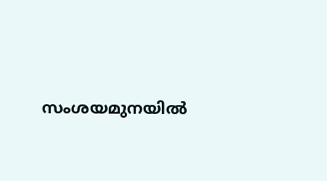സംശയമുനയില്‍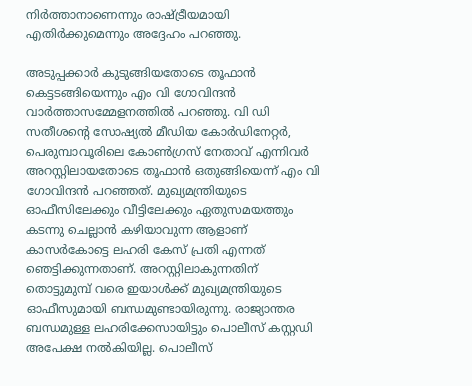നിര്‍ത്താനാണെന്നും രാഷ്ട്രീയമായി എതിര്‍ക്കുമെന്നും അദ്ദേഹം പറഞ്ഞു.

അടുപ്പക്കാര്‍ കുടുങ്ങിയതോടെ തൂഫാന്‍ കെട്ടടങ്ങിയെന്നും എം വി ഗോവിന്ദന്‍ വാര്‍ത്താസമ്മേളനത്തില്‍ പറഞ്ഞു. വി ഡി സതീശന്റെ സോഷ്യല്‍ മീഡിയ കോര്‍ഡിനേറ്റര്‍, പെരുമ്പാവൂരിലെ കോണ്‍ഗ്രസ് നേതാവ് എന്നിവര്‍ അറസ്റ്റിലായതോടെ തൂഫാന്‍ ഒതുങ്ങിയെന്ന് എം വി ഗോവിന്ദന്‍ പറഞ്ഞത്. മുഖ്യമന്ത്രിയുടെ ഓഫീസിലേക്കും വീട്ടിലേക്കും ഏതുസമയത്തും കടന്നു ചെല്ലാന്‍ കഴിയാവുന്ന ആളാണ് കാസര്‍കോട്ടെ ലഹരി കേസ് പ്രതി എന്നത് ഞെട്ടിക്കുന്നതാണ്. അറസ്റ്റിലാകുന്നതിന് തൊട്ടുമുമ്പ് വരെ ഇയാള്‍ക്ക് മുഖ്യമന്ത്രിയുടെ ഓഫീസുമായി ബന്ധമുണ്ടായിരുന്നു. രാജ്യാന്തര ബന്ധമുള്ള ലഹരിക്കേസായിട്ടും പൊലീസ് കസ്റ്റഡി അപേക്ഷ നല്‍കിയില്ല. പൊലീസ്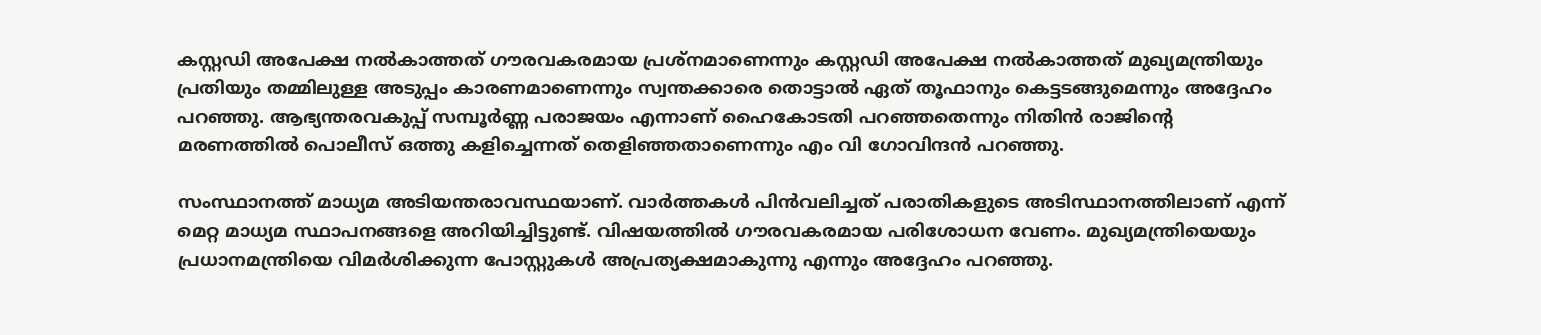കസ്റ്റഡി അപേക്ഷ നല്‍കാത്തത് ഗൗരവകരമായ പ്രശ്‌നമാണെന്നും കസ്റ്റഡി അപേക്ഷ നല്‍കാത്തത് മുഖ്യമന്ത്രിയും പ്രതിയും തമ്മിലുള്ള അടുപ്പം കാരണമാണെന്നും സ്വന്തക്കാരെ തൊട്ടാല്‍ ഏത് തൂഫാനും കെട്ടടങ്ങുമെന്നും അദ്ദേഹം പറഞ്ഞു. ആഭ്യന്തരവകുപ്പ് സമ്പൂര്‍ണ്ണ പരാജയം എന്നാണ് ഹൈകോടതി പറഞ്ഞതെന്നും നിതിന്‍ രാജിന്റെ മരണത്തില്‍ പൊലീസ് ഒത്തു കളിച്ചെന്നത് തെളിഞ്ഞതാണെന്നും എം വി ഗോവിന്ദന്‍ പറഞ്ഞു.

സംസ്ഥാനത്ത് മാധ്യമ അടിയന്തരാവസ്ഥയാണ്. വാർത്തകൾ പിന്‍വലിച്ചത് പരാതികളുടെ അടിസ്ഥാനത്തിലാണ് എന്ന് മെറ്റ മാധ്യമ സ്ഥാപനങ്ങളെ അറിയിച്ചിട്ടുണ്ട്. വിഷയത്തില്‍ ഗൗരവകരമായ പരിശോധന വേണം. മുഖ്യമന്ത്രിയെയും പ്രധാനമന്ത്രിയെ വിമര്‍ശിക്കുന്ന പോസ്റ്റുകള്‍ അപ്രത്യക്ഷമാകുന്നു എന്നും അദ്ദേഹം പറഞ്ഞു.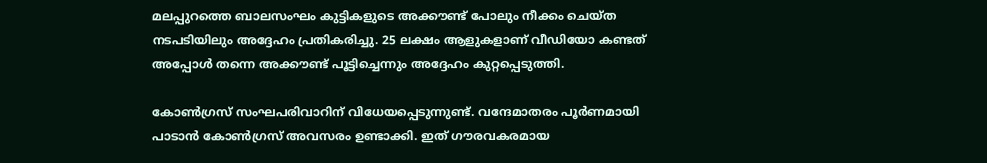മലപ്പുറത്തെ ബാലസംഘം കുട്ടികളുടെ അക്കൗണ്ട് പോലും നീക്കം ചെയ്ത നടപടിയിലും അദ്ദേഹം പ്രതികരിച്ചു. 25 ലക്ഷം ആളുകളാണ് വീഡിയോ കണ്ടത് അപ്പോള്‍ തന്നെ അക്കൗണ്ട് പൂട്ടിച്ചെന്നും അദ്ദേഹം കുറ്റപ്പെടുത്തി.

കോണ്‍ഗ്രസ് സംഘപരിവാറിന് വിധേയപ്പെടുന്നുണ്ട്. വന്ദേമാതരം പൂര്‍ണമായി പാടാന്‍ കോണ്‍ഗ്രസ് അവസരം ഉണ്ടാക്കി. ഇത് ഗൗരവകരമായ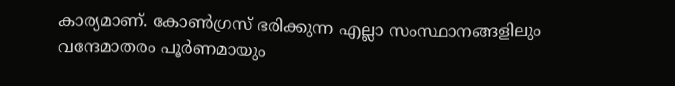കാര്യമാണ്. കോണ്‍ഗ്രസ് ഭരിക്കുന്ന എല്ലാ സംസ്ഥാനങ്ങളിലും വന്ദേമാതരം പൂര്‍ണമായും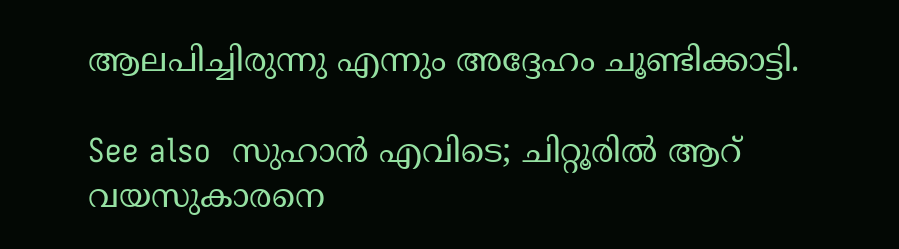ആലപിച്ചിരുന്നു എന്നും അദ്ദേഹം ചൂണ്ടിക്കാട്ടി.

See also  സുഹാൻ എവിടെ; ചിറ്റൂരിൽ ആറ് വയസുകാരനെ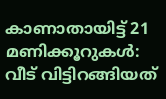കാണാതായിട്ട് 21 മണിക്കൂറുകൾ: വീട് വിട്ടിറങ്ങിയത്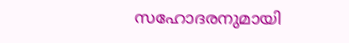സഹോദരനുമായി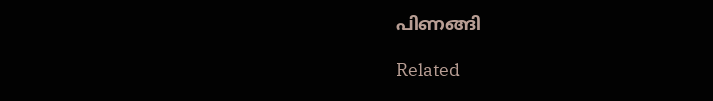പിണങ്ങി

Related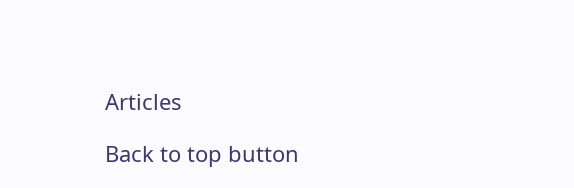Articles

Back to top button